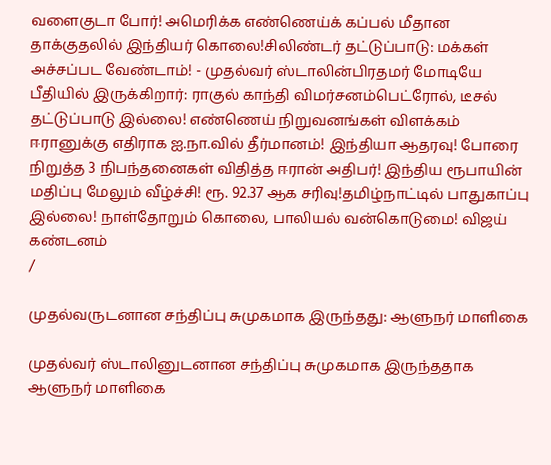வளைகுடா போர்! அமெரிக்க எண்ணெய்க் கப்பல் மீதான தாக்குதலில் இந்தியர் கொலை!சிலிண்டர் தட்டுப்பாடு: மக்கள் அச்சப்பட வேண்டாம்! - முதல்வர் ஸ்டாலின்பிரதமர் மோடியே பீதியில் இருக்கிறார்: ராகுல் காந்தி விமர்சனம்பெட்ரோல், டீசல் தட்டுப்பாடு இல்லை! எண்ணெய் நிறுவனங்கள் விளக்கம் ஈரானுக்கு எதிராக ஐ.நா.வில் தீர்மானம்! இந்தியா ஆதரவு! போரை நிறுத்த 3 நிபந்தனைகள் விதித்த ஈரான் அதிபர்! இந்திய ரூபாயின் மதிப்பு மேலும் வீழ்ச்சி! ரூ. 92.37 ஆக சரிவு!தமிழ்நாட்டில் பாதுகாப்பு இல்லை! நாள்தோறும் கொலை, பாலியல் வன்கொடுமை! விஜய் கண்டனம்
/

முதல்வருடனான சந்திப்பு சுமுகமாக இருந்தது: ஆளுநர் மாளிகை

முதல்வர் ஸ்டாலினுடனான சந்திப்பு சுமுகமாக இருந்ததாக ஆளுநர் மாளிகை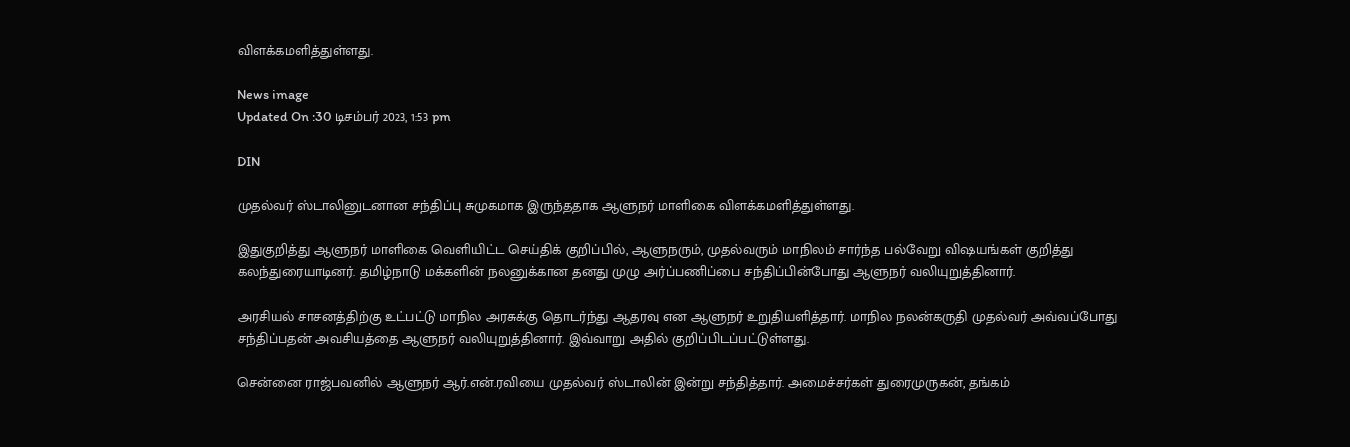விளக்கமளித்துள்ளது.

News image
Updated On :30 டிசம்பர் 2023, 1:53 pm

DIN

முதல்வர் ஸ்டாலினுடனான சந்திப்பு சுமுகமாக இருந்ததாக ஆளுநர் மாளிகை விளக்கமளித்துள்ளது.

இதுகுறித்து ஆளுநர் மாளிகை வெளியிட்ட செய்திக் குறிப்பில், ஆளுநரும், முதல்வரும் மாநிலம் சார்ந்த பல்வேறு விஷயங்கள் குறித்து கலந்துரையாடினர். தமிழ்நாடு மக்களின் நலனுக்கான தனது முழு அர்ப்பணிப்பை சந்திப்பின்போது ஆளுநர் வலியுறுத்தினார்.

அரசியல் சாசனத்திற்கு உட்பட்டு மாநில அரசுக்கு தொடர்ந்து ஆதரவு என ஆளுநர் உறுதியளித்தார். மாநில நலன்கருதி முதல்வர் அவ்வப்போது சந்திப்பதன் அவசியத்தை ஆளுநர் வலியுறுத்தினார். இவ்வாறு அதில் குறிப்பிடப்பட்டுள்ளது.

சென்னை ராஜ்பவனில் ஆளுநர் ஆர்.என்.ரவியை முதல்வர் ஸ்டாலின் இன்று சந்தித்தார். அமைச்சர்கள் துரைமுருகன், தங்கம்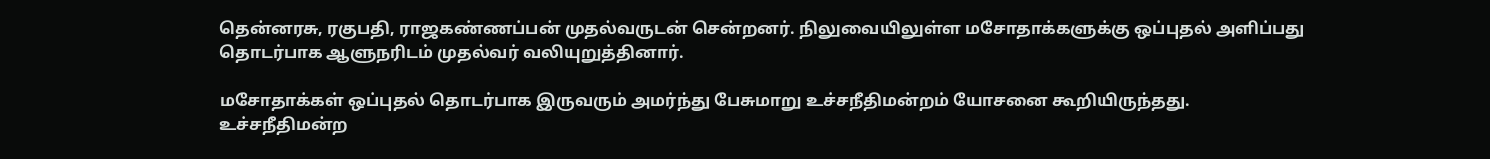தென்னரசு, ரகுபதி, ராஜகண்ணப்பன் முதல்வருடன் சென்றனர். நிலுவையிலுள்ள மசோதாக்களுக்கு ஒப்புதல் அளிப்பது தொடர்பாக ஆளுநரிடம் முதல்வர் வலியுறுத்தினார்.

மசோதாக்கள் ஒப்புதல் தொடர்பாக இருவரும் அமர்ந்து பேசுமாறு உச்சநீதிமன்றம் யோசனை கூறியிருந்தது. உச்சநீதிமன்ற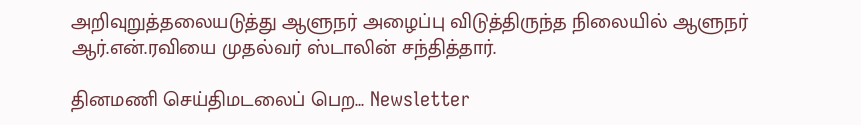அறிவுறுத்தலையடுத்து ஆளுநர் அழைப்பு விடுத்திருந்த நிலையில் ஆளுநர் ஆர்.என்.ரவியை முதல்வர் ஸ்டாலின் சந்தித்தார்.

தினமணி செய்திமடலைப் பெற... Newsletter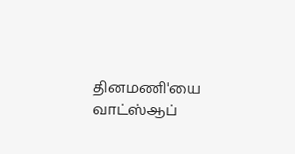தினமணி'யை வாட்ஸ்ஆப்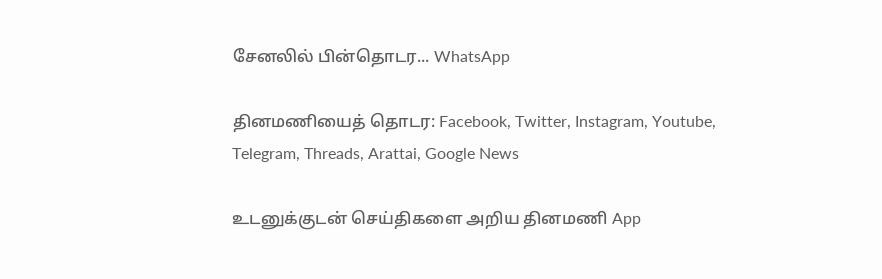சேனலில் பின்தொடர... WhatsApp

தினமணியைத் தொடர: Facebook, Twitter, Instagram, Youtube, Telegram, Threads, Arattai, Google News

உடனுக்குடன் செய்திகளை அறிய தினமணி App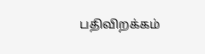பதிவிறக்கம்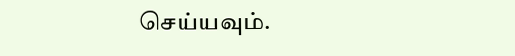செய்யவும்.